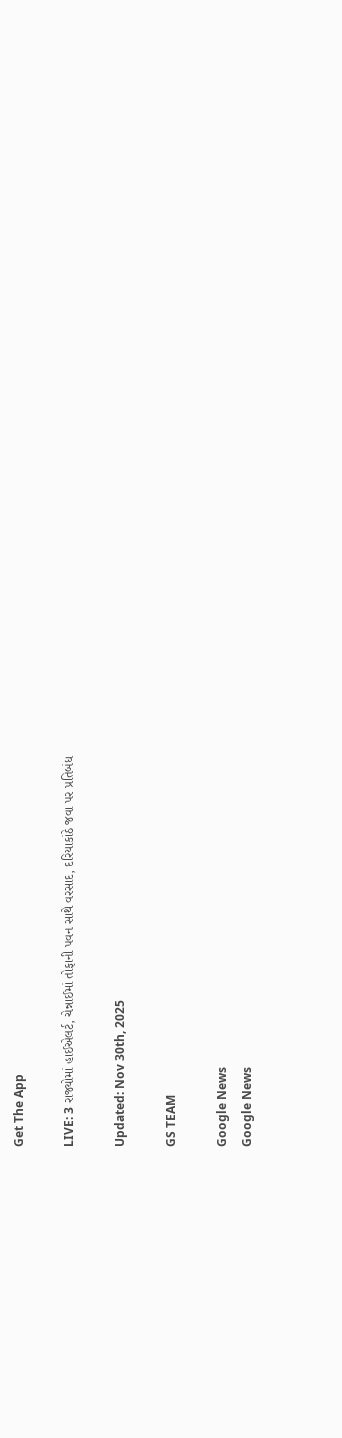Get The App

LIVE: 3 રાજ્યોમાં હાઈએલર્ટ, ચેન્નાઈમાં તોફાની પવન સાથે વરસાદ, દરિયાકાંઠે જવા પર પ્રતિબંધ

Updated: Nov 30th, 2025

GS TEAM

Google News
Google News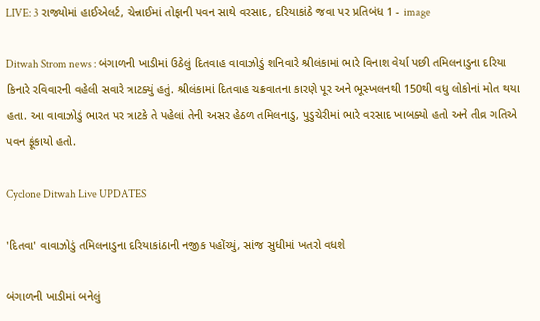LIVE: 3 રાજ્યોમાં હાઈએલર્ટ, ચેન્નાઈમાં તોફાની પવન સાથે વરસાદ, દરિયાકાંઠે જવા પર પ્રતિબંધ 1 - image

Ditwah Strom news : બંગાળની ખાડીમાં ઉઠેલું દિતવાહ વાવાઝોડું શનિવારે શ્રીલંકામાં ભારે વિનાશ વેર્યા પછી તમિલનાડુના દરિયા કિનારે રવિવારની વહેલી સવારે ત્રાટક્યું હતું. શ્રીલંકામાં દિતવાહ ચક્રવાતના કારણે પૂર અને ભૂસ્ખલનથી 150થી વધુ લોકોનાં મોત થયા હતા. આ વાવાઝોડું ભારત પર ત્રાટકે તે પહેલાં તેની અસર હેઠળ તમિલનાડુ, પુડુચેરીમાં ભારે વરસાદ ખાબક્યો હતો અને તીવ્ર ગતિએ પવન ફૂંકાયો હતો.

Cyclone Ditwah Live UPDATES

'દિતવા' વાવાઝોડું તમિલનાડુના દરિયાકાંઠાની નજીક પહોંચ્યું, સાંજ સુધીમાં ખતરો વધશે

બંગાળની ખાડીમાં બનેલું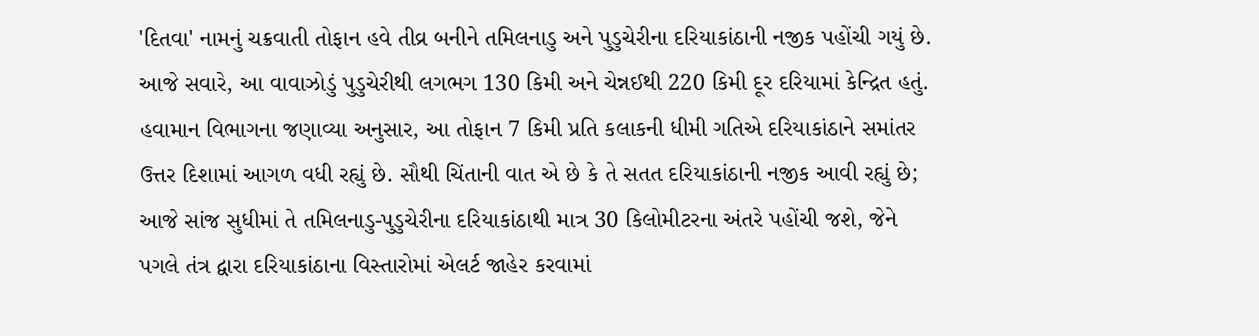'દિતવા' નામનું ચક્રવાતી તોફાન હવે તીવ્ર બનીને તમિલનાડુ અને પુડુચેરીના દરિયાકાંઠાની નજીક પહોંચી ગયું છે. આજે સવારે, આ વાવાઝોડું પુડુચેરીથી લગભગ 130 કિમી અને ચેન્નઈથી 220 કિમી દૂર દરિયામાં કેન્દ્રિત હતું. હવામાન વિભાગના જણાવ્યા અનુસાર, આ તોફાન 7 કિમી પ્રતિ કલાકની ધીમી ગતિએ દરિયાકાંઠાને સમાંતર ઉત્તર દિશામાં આગળ વધી રહ્યું છે. સૌથી ચિંતાની વાત એ છે કે તે સતત દરિયાકાંઠાની નજીક આવી રહ્યું છે; આજે સાંજ સુધીમાં તે તમિલનાડુ-પુડુચેરીના દરિયાકાંઠાથી માત્ર 30 કિલોમીટરના અંતરે પહોંચી જશે, જેને પગલે તંત્ર દ્વારા દરિયાકાંઠાના વિસ્તારોમાં એલર્ટ જાહેર કરવામાં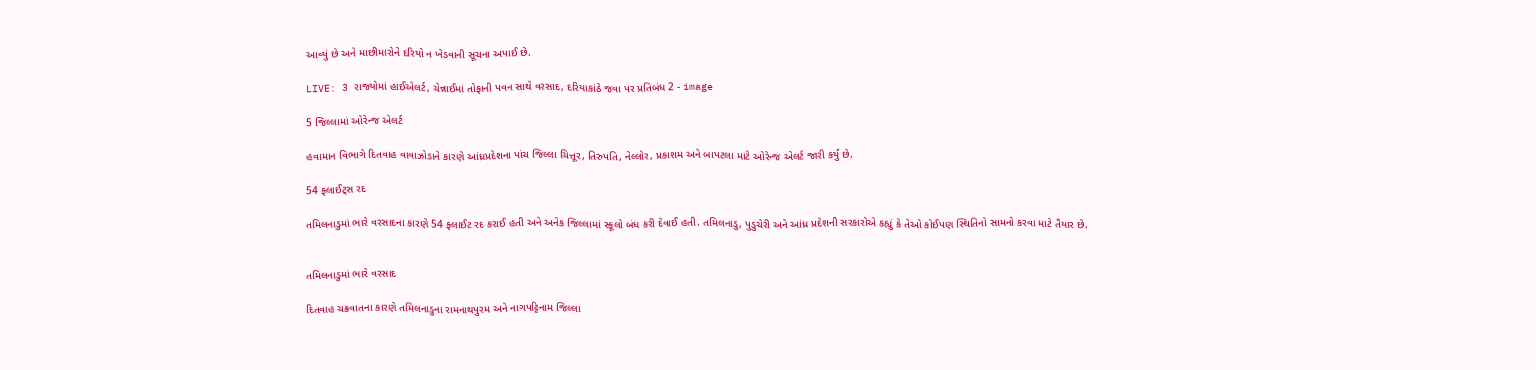આવ્યું છે અને માછીમારોને દરિયો ન ખેડવાની સૂચના અપાઈ છે.

LIVE: 3 રાજ્યોમાં હાઈએલર્ટ, ચેન્નાઈમાં તોફાની પવન સાથે વરસાદ, દરિયાકાંઠે જવા પર પ્રતિબંધ 2 - image

5 જિલ્લામાં ઓરેન્જ એલર્ટ

હવામાન વિભાગે દિતવાહ વાવાઝોડાને કારણે આંધ્રપ્રદેશના પાંચ જિલ્લા ચિત્તૂર, તિરુપતિ, નેલ્લોર, પ્રકાશમ અને બાપટલા માટે ઓરેન્જ એલર્ટ જારી કર્યું છે.

54 ફ્લાઈટ્સ રદ

તમિલનાડુમાં ભારે વરસાદના કારણે 54 ફ્લાઈટ રદ કરાઈ હતી અને અનેક જિલ્લામાં સ્કૂલો બંધ કરી દેવાઈ હતી. તમિલનાડુ, પુડુચેરી અને આંધ્ર પ્રદેશની સરકારોએ કહ્યું કે તેઓ કોઈપણ સ્થિતિનો સામનો કરવા માટે તૈયાર છે.


તમિલનાડુમાં ભારે વરસાદ

દિતવાહ ચક્રવાતના કારણે તમિલનાડુના રામનાથપુરમ અને નાગપટ્ટિનામ જિલ્લા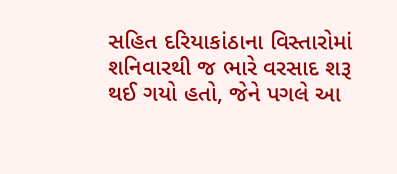સહિત દરિયાકાંઠાના વિસ્તારોમાં શનિવારથી જ ભારે વરસાદ શરૂ થઈ ગયો હતો, જેને પગલે આ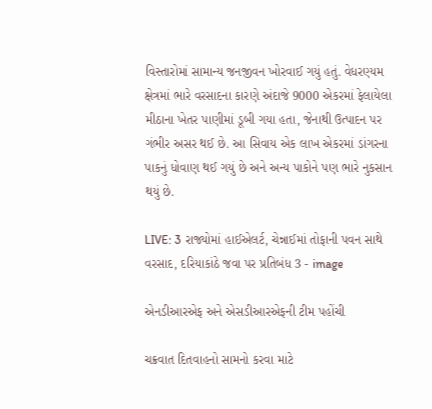વિસ્તારોમાં સામાન્ય જનજીવન ખોરવાઈ ગયું હતું. વેધરણ્યમ ક્ષેત્રમાં ભારે વરસાદના કારણે અંદાજે 9000 એકરમાં ફેલાયેલા મીઠાના ખેતર પાણીમાં ડૂબી ગયા હતા, જેનાથી ઉત્પાદન પર ગંભીર અસર થઈ છે. આ સિવાય એક લાખ એકરમાં ડાંગરના પાકનું ધોવાણ થઈ ગયું છે અને અન્ય પાકોને પણ ભારે નુકસાન થયું છે.

LIVE: 3 રાજ્યોમાં હાઈએલર્ટ, ચેન્નાઈમાં તોફાની પવન સાથે વરસાદ, દરિયાકાંઠે જવા પર પ્રતિબંધ 3 - image

એનડીઆરએફ અને એસડીઆરએફની ટીમ પહોંચી

ચક્રવાત દિતવાહનો સામનો કરવા માટે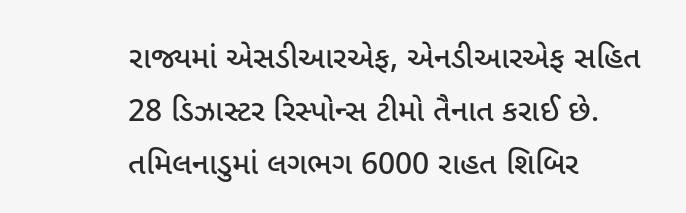રાજ્યમાં એસડીઆરએફ, એનડીઆરએફ સહિત 28 ડિઝાસ્ટર રિસ્પોન્સ ટીમો તૈનાત કરાઈ છે. તમિલનાડુમાં લગભગ 6000 રાહત શિબિર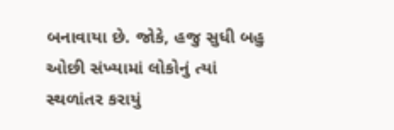બનાવાયા છે. જોકે, હજુ સુધી બહુ ઓછી સંખ્યામાં લોકોનું ત્યાં સ્થળાંતર કરાયું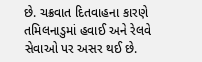છે. ચક્રવાત દિતવાહના કારણે તમિલનાડુમાં હવાઈ અને રેલવે સેવાઓ પર અસર થઈ છે.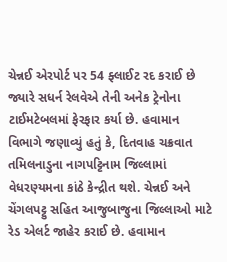ચેન્નઈ એરપોર્ટ પર 54 ફ્લાઈટ રદ કરાઈ છે જ્યારે સધર્ન રેલવેએ તેની અનેક ટ્રેનોના ટાઈમટેબલમાં ફેરફાર કર્યા છે. હવામાન વિભાગે જણાવ્યું હતું કે, દિતવાહ ચક્રવાત તમિલનાડુના નાગપટ્ટિનામ જિલ્લામાં વેધરણ્યમના કાંઠે કેન્દ્રીત થશે. ચેન્નઈ અને ચેંગલપટ્ટુ સહિત આજુબાજુના જિલ્લાઓ માટે રેડ એલર્ટ જાહેર કરાઈ છે. હવામાન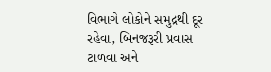વિભાગે લોકોને સમુદ્રથી દૂર રહેવા, બિનજરૂરી પ્રવાસ ટાળવા અને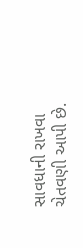સાવધાની રાખવા ચેતવણી આપી છે.